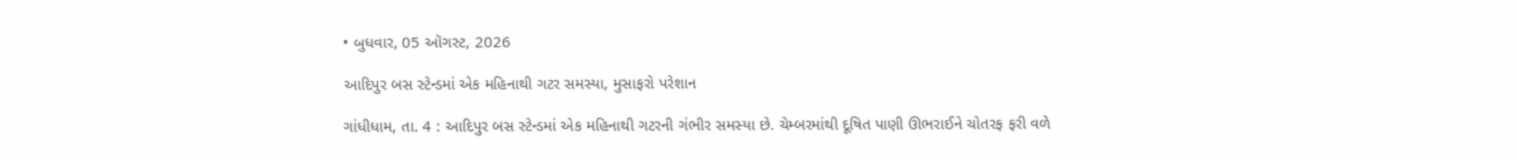• બુધવાર, 05 ઑગસ્ટ, 2026

આદિપુર બસ સ્ટેન્ડમાં એક મહિનાથી ગટર સમસ્યા, મુસાફરો પરેશાન

ગાંધીધામ, તા. 4 : આદિપુર બસ સ્ટેન્ડમાં એક મહિનાથી ગટરની ગંભીર સમસ્યા છે. ચેમ્બરમાંથી દૂષિત પાણી ઊભરાઈને ચોતરફ ફરી વળે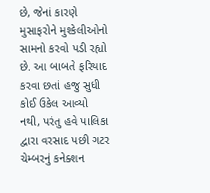છે, જેનાં કારણે મુસાફરોને મુશ્કેલીઓનો સામનો કરવો પડી રહ્યો છે. આ બાબતે ફરિયાદ કરવા છતાં હજુ સુધી કોઈ ઉકેલ આવ્યો નથી, પરંતુ હવે પાલિકા દ્વારા વરસાદ પછી ગટર ચેમ્બરનું કનેક્શન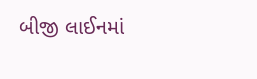બીજી લાઈનમાં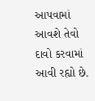આપવામાં આવશે તેવો દાવો કરવામાં આવી રહ્યો છે.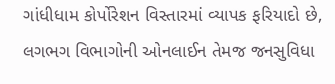ગાંધીધામ કોર્પોરેશન વિસ્તારમાં વ્યાપક ફરિયાદો છે, લગભગ વિભાગોની ઓનલાઈન તેમજ જનસુવિધા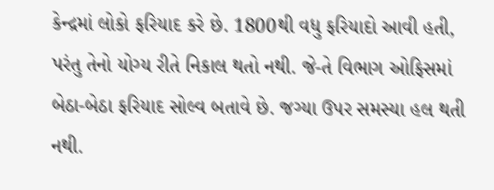કેન્દ્રમાં લોકો ફરિયાદ કરે છે. 1800થી વધુ ફરિયાદો આવી હતી, પરંતુ તેનો યોગ્ય રીતે નિકાલ થતો નથી. જે-તે વિભાગ ઓફિસમાં બેઠા-બેઠા ફરિયાદ સોલ્વ બતાવે છે. જગ્યા ઉપર સમસ્યા હલ થતી નથી.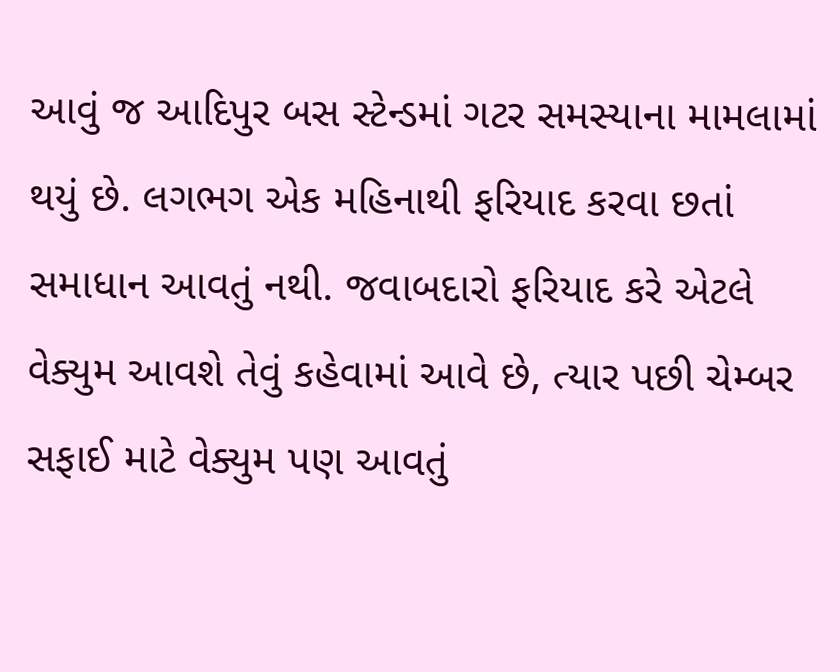આવું જ આદિપુર બસ સ્ટેન્ડમાં ગટર સમસ્યાના મામલામાં થયું છે. લગભગ એક મહિનાથી ફરિયાદ કરવા છતાં સમાધાન આવતું નથી. જવાબદારો ફરિયાદ કરે એટલે વેક્યુમ આવશે તેવું કહેવામાં આવે છે, ત્યાર પછી ચેમ્બર સફાઈ માટે વેક્યુમ પણ આવતું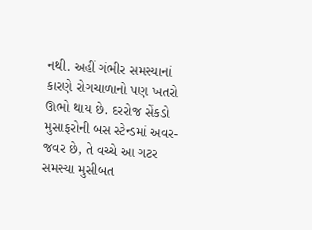નથી. અહીં ગંભીર સમસ્યાનાં કારણે રોગચાળાનો પણ ખતરો ઊભો થાય છે. દરરોજ સેંકડો મુસાફરોની બસ સ્ટેન્ડમાં અવર-જવર છે, તે વચ્ચે આ ગટર સમસ્યા મુસીબત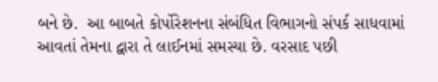બને છે.  આ બાબતે કોર્પોરેશનના સંબંધિત વિભાગનો સંપર્ક સાધવામાં આવતાં તેમના દ્વારા તે લાઈનમાં સમસ્યા છે. વરસાદ પછી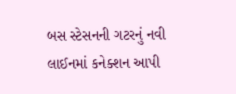બસ સ્ટેસનની ગટરનું નવી લાઈનમાં કનેક્શન આપી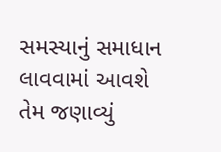સમસ્યાનું સમાધાન લાવવામાં આવશે તેમ જણાવ્યું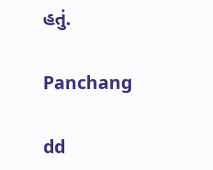હતું.

Panchang

dd